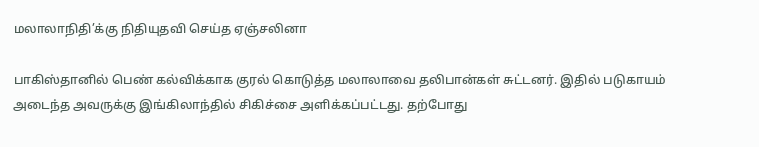மலாலாநிதி’க்கு நிதியுதவி செய்த ஏஞ்சலினா

பாகிஸ்தானில் பெண் கல்விக்காக குரல் கொடுத்த மலாலாவை தலிபான்கள் சுட்டனர். இதில் படுகாயம் அடைந்த அவருக்கு இங்கிலாந்தில் சிகிச்சை அளிக்கப்பட்டது. தற்போது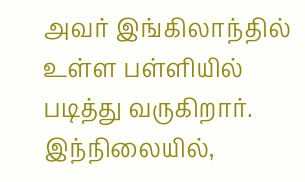அவர் இங்கிலாந்தில் உள்ள பள்ளியில் படித்து வருகிறார்.
இந்நிலையில்,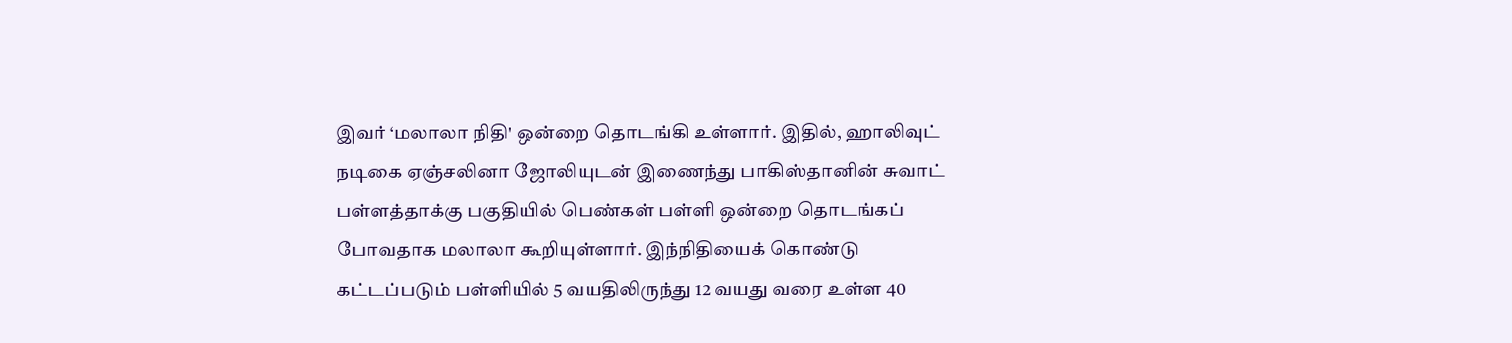இவர் ‘மலாலா நிதி' ஒன்றை தொடங்கி உள்ளார். இதில், ஹாலிவுட் நடிகை ஏஞ்சலினா ஜோலியுடன் இணைந்து பாகிஸ்தானின் சுவாட் பள்ளத்தாக்கு பகுதியில் பெண்கள் பள்ளி ஒன்றை தொடங்கப் போவதாக மலாலா கூறியுள்ளார். இந்நிதியைக் கொண்டு கட்டப்படும் பள்ளியில் 5 வயதிலிருந்து 12 வயது வரை உள்ள 40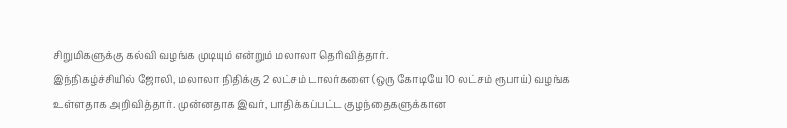சிறுமிகளுக்கு கல்வி வழங்க முடியும் என்றும் மலாலா தெரிவித்தார்.
இந்நிகழ்ச்சியில் ஜோலி, மலாலா நிதிக்கு 2 லட்சம் டாலர்களை (ஒரு கோடியே 10 லட்சம் ரூபாய்) வழங்க உள்ளதாக அறிவித்தார். முன்னதாக இவர், பாதிக்கப்பட்ட குழந்தைகளுக்கான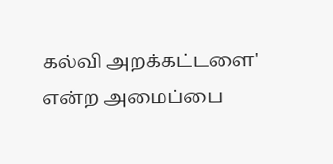கல்வி அறக்கட்டளை' என்ற அமைப்பை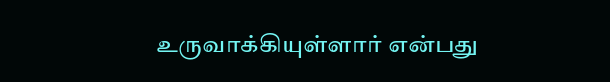உருவாக்கியுள்ளார் என்பது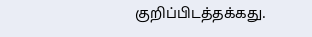குறிப்பிடத்தக்கது.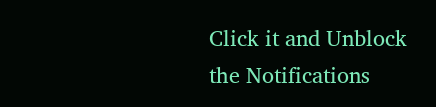Click it and Unblock the Notifications